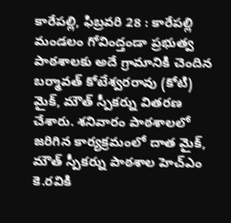కారేపల్లి, ఫిబ్రవరి 28 : కారేపల్లి మండలం గోవింద్తండా ప్రభుత్వ పాఠశాలకు అదే గ్రామానికి చెందిన బర్మావత్ కోటేశ్వరరావు (కోటి) మైక్, మౌత్ స్పీకర్ను వితరణ చేశారు. శనివారం పాఠశాలలో జరిగిన కార్యక్రమంలో దాత మైక్, మౌత్ స్పీకర్ను పాఠశాల హెచ్ఎం కె.రవికి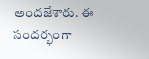అందజేశారు. ఈ సందర్భంగా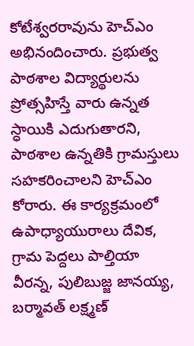కోటేశ్వరరావును హెచ్ఎం అభినందించారు. ప్రభుత్వ పాఠశాల విద్యార్థులను ప్రోత్సహిస్తే వారు ఉన్నత స్ధాయికి ఎదుగుతారని, పాఠశాల ఉన్నతికి గ్రామస్తులు సహకరించాలని హెచ్ఎం కోరారు. ఈ కార్యక్రమంలో ఉపాధ్యాయురాలు దేవిక, గ్రామ పెద్దలు పాల్తియా వీరన్న, పులిబుజ్జ జానయ్య, బర్మావత్ లక్ష్మణ్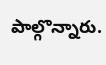పాల్గొన్నారు.